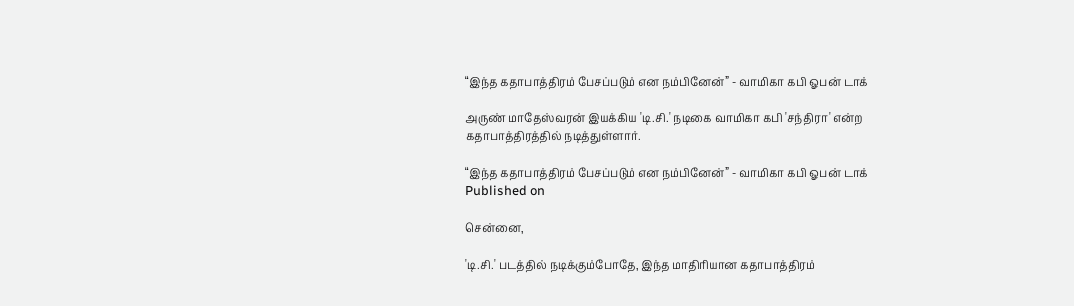“இந்த கதாபாத்திரம் பேசப்படும் என நம்பினேன்” - வாமிகா கபி ஓபன் டாக்

அருண் மாதேஸ்வரன் இயக்கிய 'டி.சி.' நடிகை வாமிகா கபி 'சந்திரா' என்ற கதாபாத்திரத்தில் நடித்துள்ளார்.

“இந்த கதாபாத்திரம் பேசப்படும் என நம்பினேன்” - வாமிகா கபி ஓபன் டாக்
Published on

சென்னை,

'டி.சி.' படத்தில் நடிக்கும்போதே, இந்த மாதிரியான கதாபாத்திரம்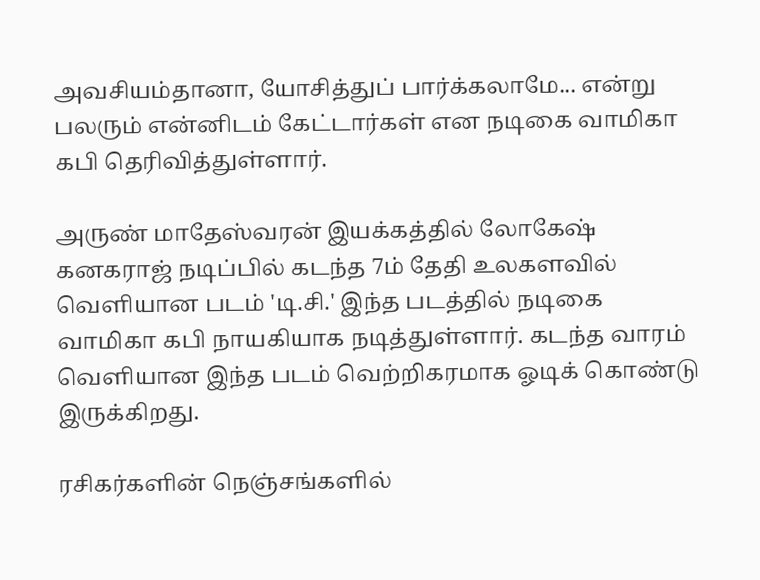அவசியம்தானா, யோசித்துப் பார்க்கலாமே... என்று பலரும் என்னிடம் கேட்டார்கள் என நடிகை வாமிகா கபி தெரிவித்துள்ளார்.

அருண் மாதேஸ்வரன் இயக்கத்தில் லோகேஷ் கனகராஜ் நடிப்பில் கடந்த 7ம் தேதி உலகளவில் வெளியான படம் 'டி.சி.' இந்த படத்தில் நடிகை வாமிகா கபி நாயகியாக நடித்துள்ளார். கடந்த வாரம் வெளியான இந்த படம் வெற்றிகரமாக ஓடிக் கொண்டு இருக்கிறது.

ரசிகர்களின் நெஞ்சங்களில்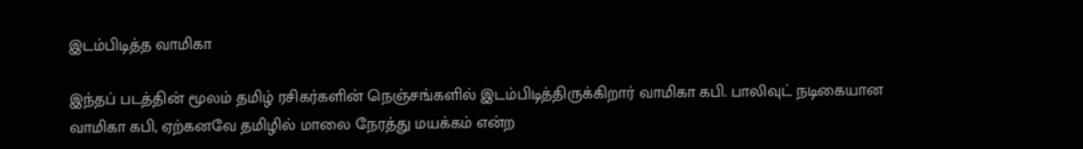இடம்பிடித்த வாமிகா

இந்தப் படத்தின் மூலம் தமிழ் ரசிகர்களின் நெஞ்சங்களில் இடம்பிடித்திருக்கிறார் வாமிகா கபி. பாலிவுட் நடிகையான வாமிகா கபி, ஏற்கனவே தமிழில் மாலை நேரத்து மயக்கம் என்ற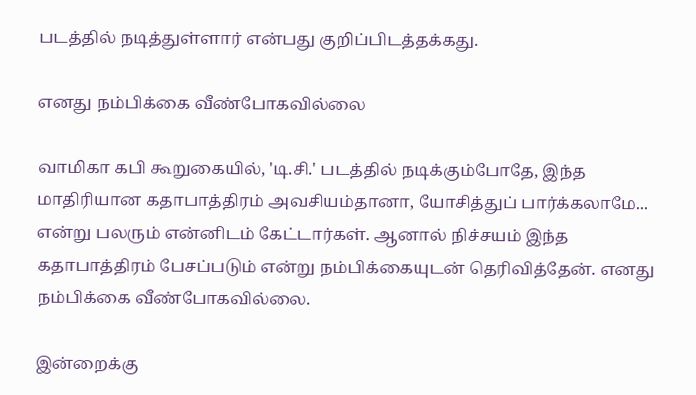படத்தில் நடித்துள்ளார் என்பது குறிப்பிடத்தக்கது.

எனது நம்பிக்கை வீண்போகவில்லை

வாமிகா கபி கூறுகையில், 'டி.சி.' படத்தில் நடிக்கும்போதே, இந்த மாதிரியான கதாபாத்திரம் அவசியம்தானா, யோசித்துப் பார்க்கலாமே... என்று பலரும் என்னிடம் கேட்டார்கள். ஆனால் நிச்சயம் இந்த கதாபாத்திரம் பேசப்படும் என்று நம்பிக்கையுடன் தெரிவித்தேன். எனது நம்பிக்கை வீண்போகவில்லை.

இன்றைக்கு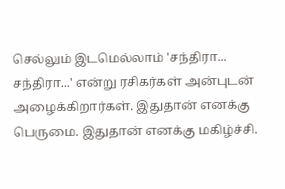செல்லும் இடமெல்லாம் 'சந்திரா... சந்திரா...' என்று ரசிகர்கள் அன்புடன் அழைக்கிறார்கள். இதுதான் எனக்கு பெருமை. இதுதான் எனக்கு மகிழ்ச்சி.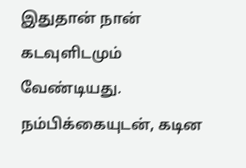இதுதான் நான் கடவுளிடமும் வேண்டியது. நம்பிக்கையுடன், கடின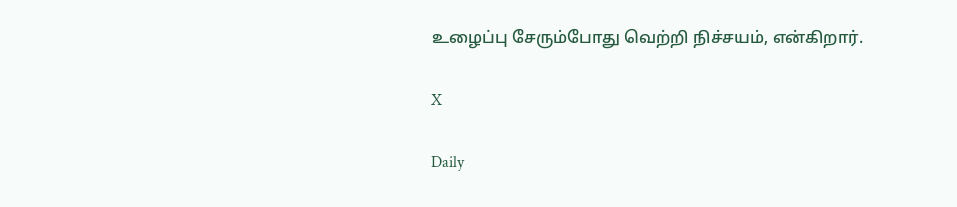உழைப்பு சேரும்போது வெற்றி நிச்சயம், என்கிறார்.

X

Daily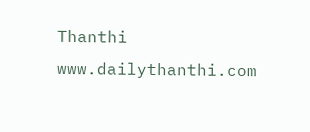Thanthi
www.dailythanthi.com